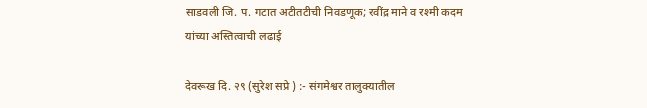साडवली जि. प. गटात अटीतटीची निवडणूक; रवींद्र माने व रश्मी कदम यांच्या अस्तित्वाची लढाई

देवरूख दि. २९ (सुरेश सप्रे ) :- संगमेश्वर तालुक्यातील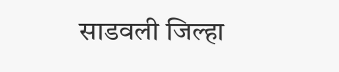साडवली जिल्हा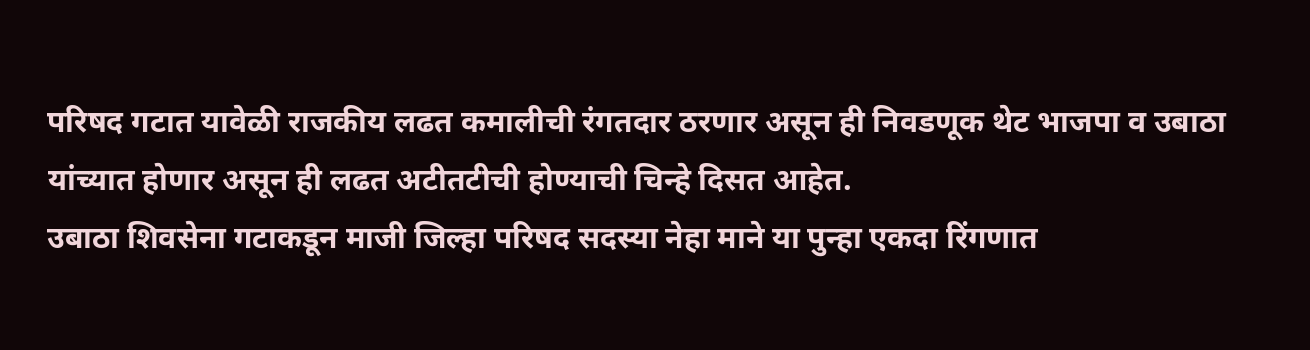परिषद गटात यावेळी राजकीय लढत कमालीची रंगतदार ठरणार असून ही निवडणूक थेट भाजपा व उबाठा यांच्यात होणार असून ही लढत अटीतटीची होण्याची चिन्हे दिसत आहेत.
उबाठा शिवसेना गटाकडून माजी जिल्हा परिषद सदस्या नेहा माने या पुन्हा एकदा रिंगणात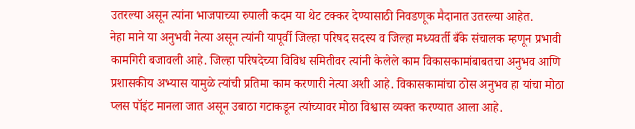उतरल्या असून त्यांना भाजपाच्या रुपाली कदम या थेट टक्कर देण्यासाठी निवडणूक मैदानात उतरल्या आहेत.
नेहा माने या अनुभवी नेत्या असून त्यांनी यापूर्वी जिल्हा परिषद सदस्य व जिल्हा मध्यवर्ती बँके संचालक म्हणून प्रभावी कामगिरी बजावली आहे. जिल्हा परिषदेच्या विविध समितीवर त्यांनी केलेले काम विकासकामांबाबतचा अनुभव आणि प्रशासकीय अभ्यास यामुळे त्यांची प्रतिमा काम करणारी नेत्या अशी आहे. विकासकामांचा ठोस अनुभव हा यांचा मोठा प्लस पॉइंट मानला जात असून उबाठा गटाकडून त्यांच्यावर मोठा विश्वास व्यक्त करण्यात आला आहे.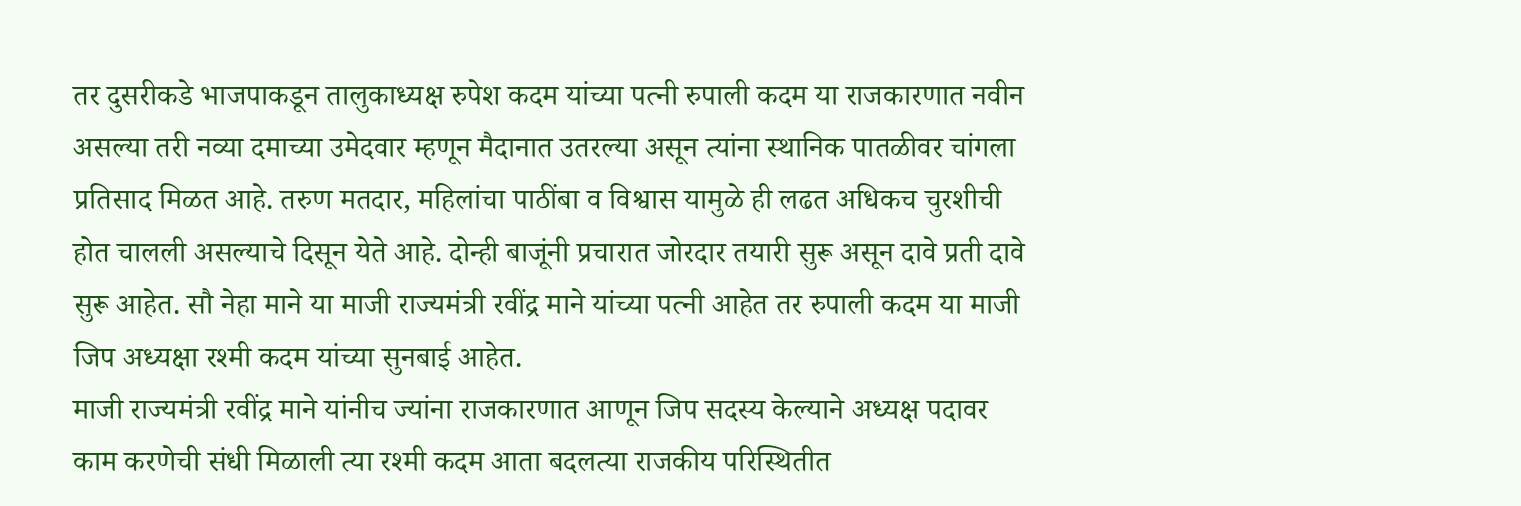तर दुसरीकडे भाजपाकडून तालुकाध्यक्ष रुपेश कदम यांच्या पत्नी रुपाली कदम या राजकारणात नवीन असल्या तरी नव्या दमाच्या उमेदवार म्हणून मैदानात उतरल्या असून त्यांना स्थानिक पातळीवर चांगला प्रतिसाद मिळत आहे. तरुण मतदार, महिलांचा पाठींबा व विश्वास यामुळे ही लढत अधिकच चुरशीची होत चालली असल्याचे दिसून येते आहे. दोन्ही बाजूंनी प्रचारात जोरदार तयारी सुरू असून दावे प्रती दावे सुरू आहेत. सौ नेहा माने या माजी राज्यमंत्री रवींद्र माने यांच्या पत्नी आहेत तर रुपाली कदम या माजी जिप अध्यक्षा रश्मी कदम यांच्या सुनबाई आहेत.
माजी राज्यमंत्री रवींद्र माने यांनीच ज्यांना राजकारणात आणून जिप सदस्य केल्याने अध्यक्ष पदावर काम करणेची संधी मिळाली त्या रश्मी कदम आता बदलत्या राजकीय परिस्थितीत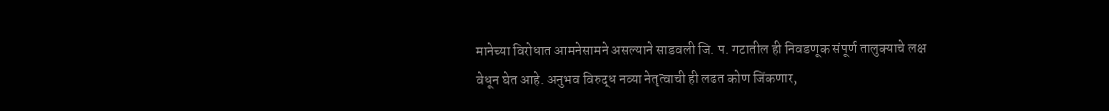मानेच्या विरोधात आमनेसामने असल्याने साडवली जि. प. गटातील ही निवडणूक संपूर्ण तालुक्याचे लक्ष वेधून घेत आहे. अनुभव विरुद्ध नव्या नेतृत्वाची ही लढत कोण जिंकणार,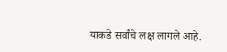याकडे सर्वांचे लक्ष लागले आहे.